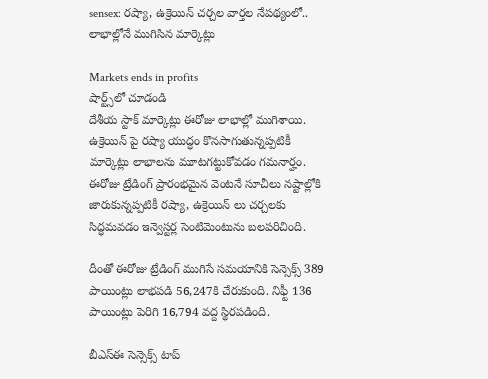sensex: రష్యా, ఉక్రెయిన్ చర్చల వార్తల నేపథ్యంలో.. లాభాల్లోనే ముగిసిన మార్కెట్లు

Markets ends in profits
షార్ట్స్‌లో చూడండి
దేశీయ స్టాక్ మార్కెట్లు ఈరోజు లాభాల్లో ముగిశాయి. ఉక్రెయిన్ పై రష్యా యుద్ధం కొనసాగుతున్నప్పటికీ మార్కెట్లు లాభాలను మూటగట్టుకోవడం గమనార్హం. ఈరోజు ట్రేడింగ్ ప్రారంభమైన వెంటనే సూచీలు నష్టాల్లోకి జారుకున్నప్పటికీ రష్యా, ఉక్రెయిన్ లు చర్చలకు సిద్ధమవడం ఇన్వెస్టర్ల సెంటిమెంటును బలపరిచింది.

దీంతో ఈరోజు ట్రేడింగ్ ముగిసే సమయానికి సెన్సెక్స్ 389 పాయింట్లు లాభపడి 56,247కి చేరుకుంది. నిఫ్టీ 136 పాయింట్లు పెరిగి 16,794 వద్ద స్థిరపడింది.

బీఎస్ఈ సెన్సెక్స్ టాప్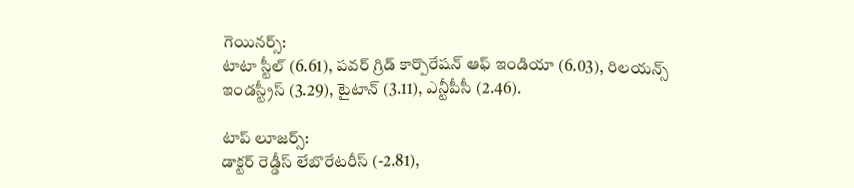గెయినర్స్:
టాటా స్టీల్ (6.61), పవర్ గ్రిడ్ కార్పొరేషన్ ఆఫ్ ఇండియా (6.03), రిలయన్స్ ఇండస్ట్రీస్ (3.29), టైటాన్ (3.11), ఎన్టీపీసీ (2.46).

టాప్ లూజర్స్:
డాక్టర్ రెడ్డీస్ లేబొరేటరీస్ (-2.81),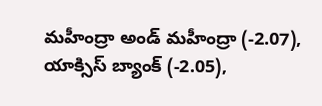మహీంద్రా అండ్ మహీంద్రా (-2.07), యాక్సిస్ బ్యాంక్ (-2.05),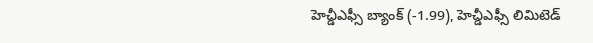హెచ్డీఎఫ్సీ బ్యాంక్ (-1.99), హెచ్డీఎఫ్సీ లిమిటెడ్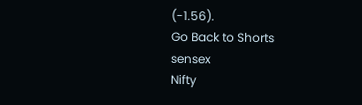(-1.56).
Go Back to Shorts
sensex
Nifty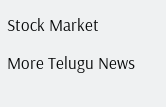Stock Market

More Telugu News